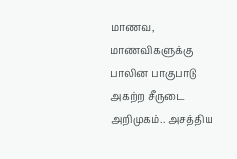மாணவ, மாணவிகளுக்கு பாலின பாகுபாடு அகற்ற சீருடை அறிமுகம்.. அசத்திய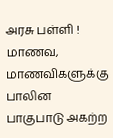அரசு பள்ளி !
மாணவ, மாணவிகளுக்கு பாலின பாகுபாடு அகற்ற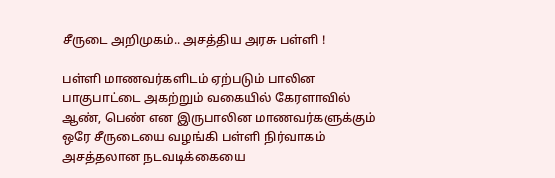சீருடை அறிமுகம்.. அசத்திய அரசு பள்ளி !

பள்ளி மாணவர்களிடம் ஏற்படும் பாலின பாகுபாட்டை அகற்றும் வகையில் கேரளாவில் ஆண், பெண் என இருபாலின மாணவர்களுக்கும் ஒரே சீருடையை வழங்கி பள்ளி நிர்வாகம் அசத்தலான நடவடிக்கையை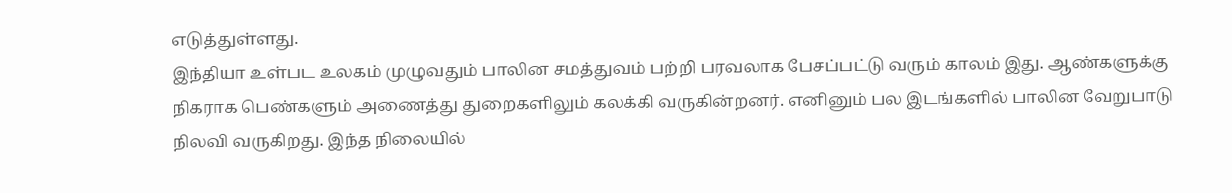எடுத்துள்ளது.
இந்தியா உள்பட உலகம் முழுவதும் பாலின சமத்துவம் பற்றி பரவலாக பேசப்பட்டு வரும் காலம் இது. ஆண்களுக்கு நிகராக பெண்களும் அணைத்து துறைகளிலும் கலக்கி வருகின்றனர். எனினும் பல இடங்களில் பாலின வேறுபாடு நிலவி வருகிறது. இந்த நிலையில்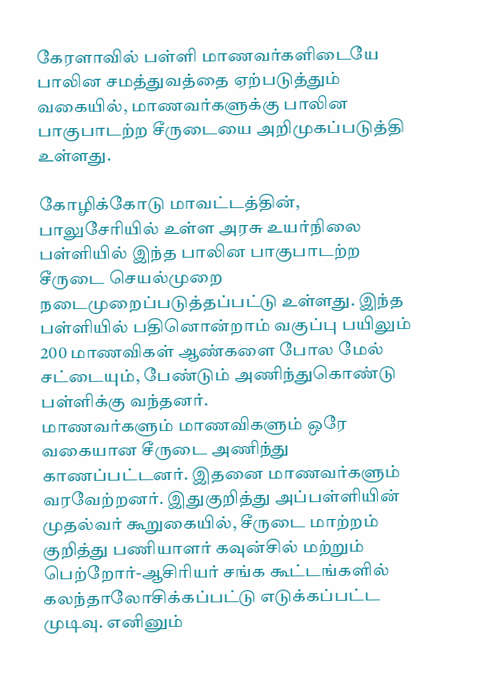கேரளாவில் பள்ளி மாணவர்களிடையே பாலின சமத்துவத்தை ஏற்படுத்தும் வகையில், மாணவர்களுக்கு பாலின பாகுபாடற்ற சீருடையை அறிமுகப்படுத்தி உள்ளது.

கோழிக்கோடு மாவட்டத்தின், பாலுசேரியில் உள்ள அரசு உயர்நிலை பள்ளியில் இந்த பாலின பாகுபாடற்ற சீருடை செயல்முறை நடைமுறைப்படுத்தப்பட்டு உள்ளது. இந்த பள்ளியில் பதினொன்றாம் வகுப்பு பயிலும் 200 மாணவிகள் ஆண்களை போல மேல் சட்டையும், பேண்டும் அணிந்துகொண்டு பள்ளிக்கு வந்தனர்.
மாணவர்களும் மாணவிகளும் ஒரே வகையான சீருடை அணிந்து காணப்பட்டனர். இதனை மாணவர்களும் வரவேற்றனர். இதுகுறித்து அப்பள்ளியின் முதல்வர் கூறுகையில், சீருடை மாற்றம் குறித்து பணியாளர் கவுன்சில் மற்றும் பெற்றோர்-ஆசிரியர் சங்க கூட்டங்களில் கலந்தாலோசிக்கப்பட்டு எடுக்கப்பட்ட முடிவு. எனினும்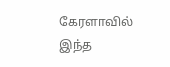கேரளாவில் இந்த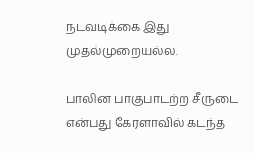நடவடிக்கை இது முதல்முறையல்ல.

பாலின பாகுபாடற்ற சீருடை என்பது கேரளாவில் கடந்த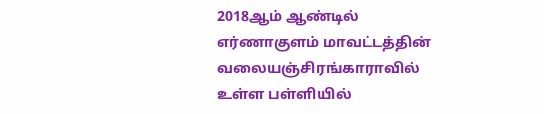2018ஆம் ஆண்டில் எர்ணாகுளம் மாவட்டத்தின் வலையஞ்சிரங்காராவில் உள்ள பள்ளியில்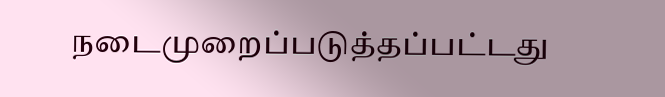நடைமுறைப்படுத்தப்பட்டது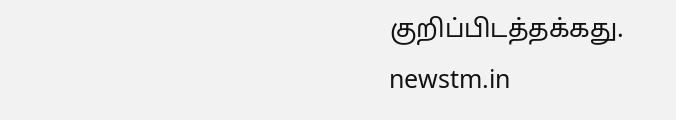குறிப்பிடத்தக்கது.
newstm.in